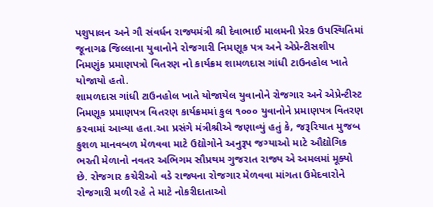પશુપાલન અને ગૌ સંવર્ધન રાજ્યમંત્રી શ્રી દેવાભાઈ માલમની પ્રેરક ઉપસ્થિતિમાં જૂનાગઢ જિલ્લાના યુવાનોને રોજગારી નિમણૂક પત્ર અને એપ્રેન્ટીસશીપ નિમણુંક પ્રમાણપત્રો વિતરણ નો કાર્યક્રમ શામળદાસ ગાંધી ટાઉનહોલ ખાતે યોજાયો હતો.
શામળદાસ ગાંધી ટાઉનહોલ ખાતે યોજાયેલ યુવાનોને રોજગાર અને એપ્રેન્ટીસ્ટ નિમણૂક પ્રમાણપત્ર વિતરણ કાર્યક્રમમાં કુલ ૧૦૦૦ યુવાનોને પ્રમાણપત્ર વિતરણ કરવામાં આવ્યા હતા.આ પ્રસંગે મંત્રીશ્રીએ જણાવ્યું હતું કે, જરૂરિયાત મુજબ કુશળ માનવબળ મેળવવા માટે ઉદ્યોગોને અનુરૂપ જગ્યાઓ માટે ઔદ્યોગિક ભરતી મેળાનો નવતર અભિગમ સૌપ્રથમ ગુજરાત રાજ્ય એ અમલમાં મૂક્યો છે. રોજગાર કચેરીઓ વડે રાજ્યના રોજગાર મેળવવા માંગતા ઉમેદવારોને રોજગારી મળી રહે તે માટે નોકરીદાતાઓ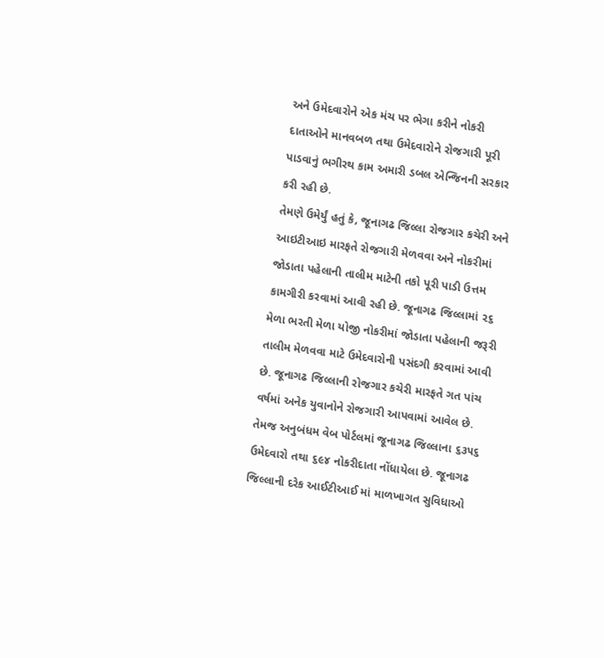અને ઉમેદવારોને એક મંચ પર ભેગા કરીને નોકરી દાતાઓને માનવબળ તથા ઉમેદવારોને રોજગારી પૂરી પાડવાનું ભગીરથ કામ અમારી ડબલ એન્જિનની સરકાર કરી રહી છે.
તેમણે ઉમેર્યું હતું કે, જૂનાગઢ જિલ્લા રોજગાર કચેરી અને આઇટીઆઇ મારફતે રોજગારી મેળવવા અને નોકરીમાં જોડાતા પહેલાની તાલીમ માટેની તકો પૂરી પાડી ઉત્તમ કામગીરી કરવામાં આવી રહી છે. જૂનાગઢ જિલ્લામાં ૨૬ મેળા ભરતી મેળા યોજી નોકરીમાં જોડાતા પહેલાની જરૂરી તાલીમ મેળવવા માટે ઉમેદવારોની પસંદગી કરવામાં આવી છે. જૂનાગઢ જિલ્લાની રોજગાર કચેરી મારફતે ગત પાંચ વર્ષમાં અનેક યુવાનોને રોજગારી આપવામાં આવેલ છે. તેમજ અનુબંધમ વેબ પોર્ટલમાં જૂનાગઢ જિલ્લાના ૬૩૫૬ ઉમેદવારો તથા ૬૯૪ નોકરીદાતા નોંધાયેલા છે. જૂનાગઢ જિલ્લાની દરેક આઈટીઆઈ માં માળખાગત સુવિધાઓ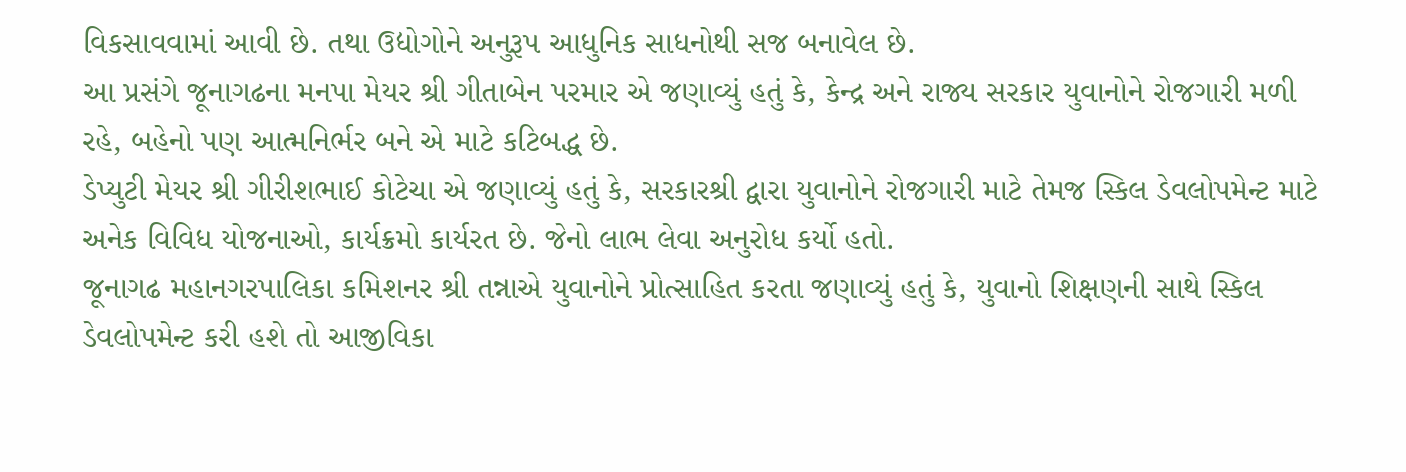વિકસાવવામાં આવી છે. તથા ઉદ્યોગોને અનુરૂપ આધુનિક સાધનોથી સજ બનાવેલ છે.
આ પ્રસંગે જૂનાગઢના મનપા મેયર શ્રી ગીતાબેન પરમાર એ જણાવ્યું હતું કે, કેન્દ્ર અને રાજ્ય સરકાર યુવાનોને રોજગારી મળી રહે, બહેનો પણ આત્મનિર્ભર બને એ માટે કટિબદ્ધ છે.
ડેપ્યુટી મેયર શ્રી ગીરીશભાઈ કોટેચા એ જણાવ્યું હતું કે, સરકારશ્રી દ્વારા યુવાનોને રોજગારી માટે તેમજ સ્કિલ ડેવલોપમેન્ટ માટે અનેક વિવિધ યોજનાઓ, કાર્યક્રમો કાર્યરત છે. જેનો લાભ લેવા અનુરોધ કર્યો હતો.
જૂનાગઢ મહાનગરપાલિકા કમિશનર શ્રી તન્નાએ યુવાનોને પ્રોત્સાહિત કરતા જણાવ્યું હતું કે, યુવાનો શિક્ષણની સાથે સ્કિલ ડેવલોપમેન્ટ કરી હશે તો આજીવિકા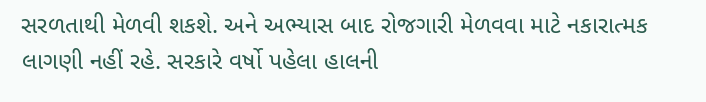સરળતાથી મેળવી શકશે. અને અભ્યાસ બાદ રોજગારી મેળવવા માટે નકારાત્મક લાગણી નહીં રહે. સરકારે વર્ષો પહેલા હાલની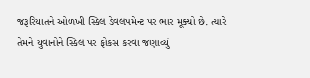જરૂરિયાતને ઓળખી સ્કિલ ડેવલપમેન્ટ પર ભાર મૂક્યો છે. ત્યારે તેમને યુવાનોને સ્કિલ પર ફોકસ કરવા જણાવ્યું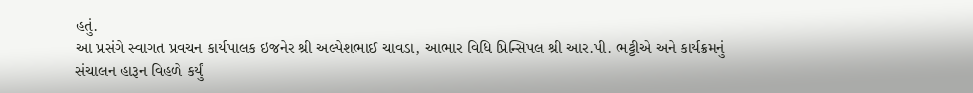હતું.
આ પ્રસંગે સ્વાગત પ્રવચન કાર્યપાલક ઇજનેર શ્રી અલ્પેશભાઈ ચાવડા, આભાર વિધિ પ્રિન્સિપલ શ્રી આર.પી. ભટ્ટીએ અને કાર્યક્રમનું સંચાલન હારૂન વિહળે કર્યું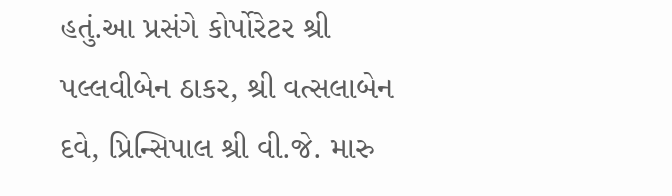હતું.આ પ્રસંગે કોર્પોરેટર શ્રી પલ્લવીબેન ઠાકર, શ્રી વત્સલાબેન દવે, પ્રિન્સિપાલ શ્રી વી.જે. મારુ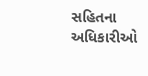સહિતના અધિકારીઓ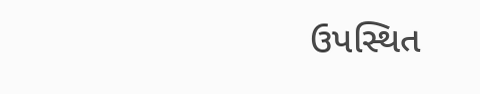ઉપસ્થિત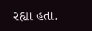રહ્યા હતા.